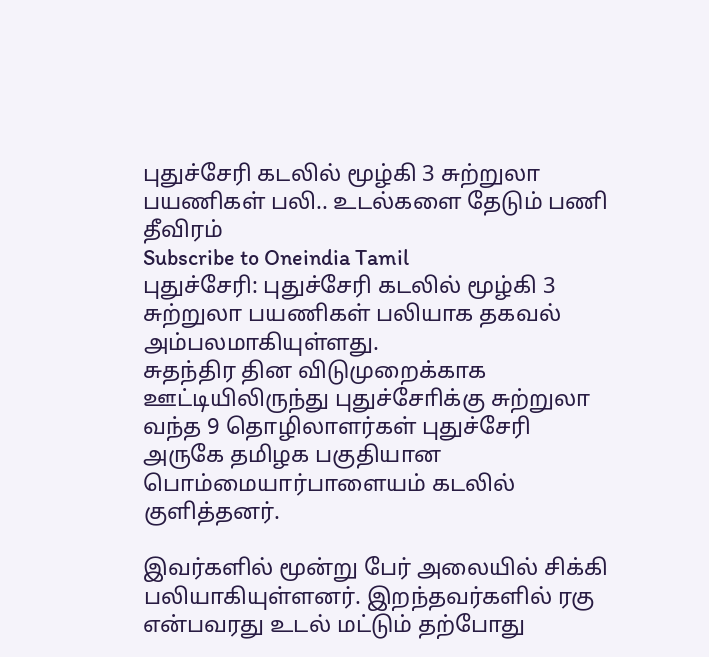புதுச்சேரி கடலில் மூழ்கி 3 சுற்றுலா பயணிகள் பலி.. உடல்களை தேடும் பணி தீவிரம்
Subscribe to Oneindia Tamil
புதுச்சேரி: புதுச்சேரி கடலில் மூழ்கி 3 சுற்றுலா பயணிகள் பலியாக தகவல் அம்பலமாகியுள்ளது.
சுதந்திர தின விடுமுறைக்காக ஊட்டியிலிருந்து புதுச்சோிக்கு சுற்றுலா வந்த 9 தொழிலாளர்கள் புதுச்சேரி அருகே தமிழக பகுதியான பொம்மையார்பாளையம் கடலில் குளித்தனர்.

இவர்களில் மூன்று பேர் அலையில் சிக்கி பலியாகியுள்ளனர். இறந்தவர்களில் ரகு என்பவரது உடல் மட்டும் தற்போது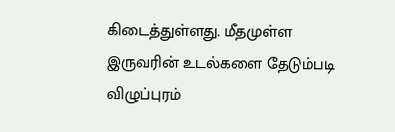கிடைத்துள்ளது. மீதமுள்ள இருவரின் உடல்களை தேடும்படி விழுப்புரம்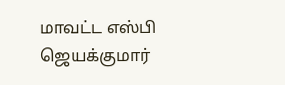மாவட்ட எஸ்பி ஜெயக்குமார்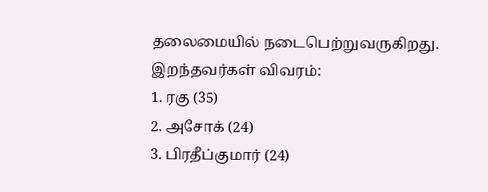தலைமையில் நடைபெற்றுவருகிறது.
இறந்தவர்கள் விவரம்:
1. ரகு (35)
2. அசோக் (24)
3. பிரதீப்குமார் (24)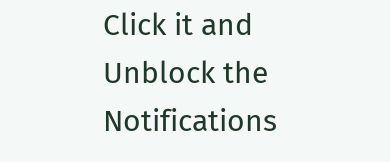Click it and Unblock the Notifications